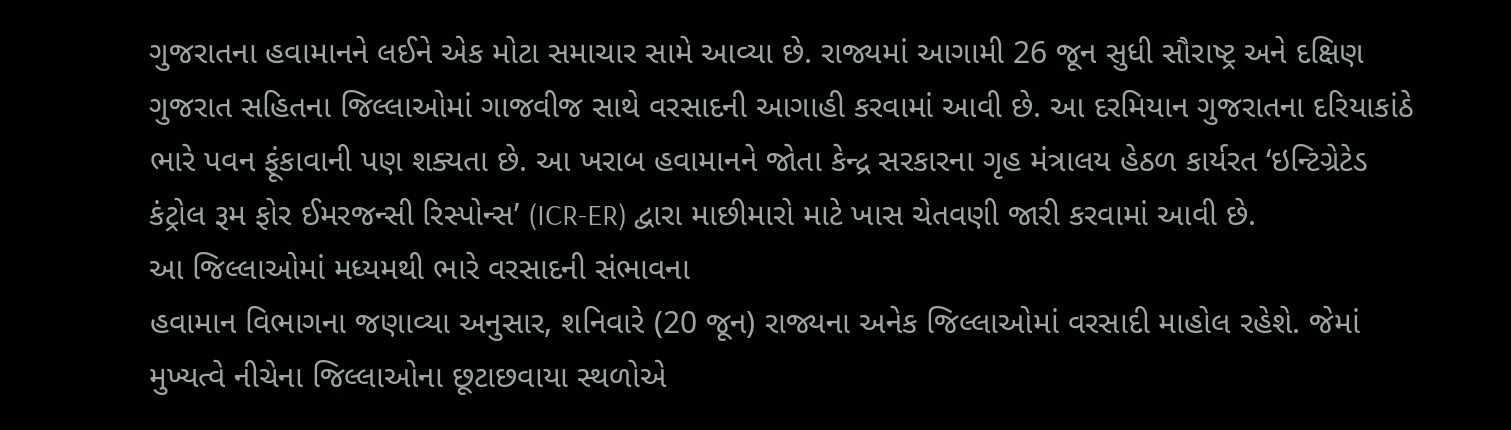ગુજરાતના હવામાનને લઈને એક મોટા સમાચાર સામે આવ્યા છે. રાજ્યમાં આગામી 26 જૂન સુધી સૌરાષ્ટ્ર અને દક્ષિણ ગુજરાત સહિતના જિલ્લાઓમાં ગાજવીજ સાથે વરસાદની આગાહી કરવામાં આવી છે. આ દરમિયાન ગુજરાતના દરિયાકાંઠે ભારે પવન ફૂંકાવાની પણ શક્યતા છે. આ ખરાબ હવામાનને જોતા કેન્દ્ર સરકારના ગૃહ મંત્રાલય હેઠળ કાર્યરત ‘ઇન્ટિગ્રેટેડ કંટ્રોલ રૂમ ફોર ઈમરજન્સી રિસ્પોન્સ’ (ICR-ER) દ્વારા માછીમારો માટે ખાસ ચેતવણી જારી કરવામાં આવી છે.
આ જિલ્લાઓમાં મધ્યમથી ભારે વરસાદની સંભાવના
હવામાન વિભાગના જણાવ્યા અનુસાર, શનિવારે (20 જૂન) રાજ્યના અનેક જિલ્લાઓમાં વરસાદી માહોલ રહેશે. જેમાં મુખ્યત્વે નીચેના જિલ્લાઓના છૂટાછવાયા સ્થળોએ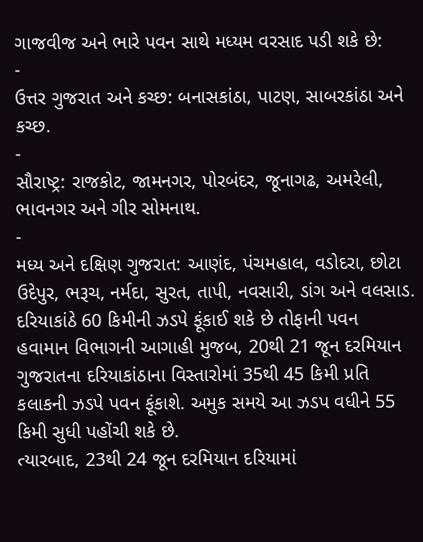ગાજવીજ અને ભારે પવન સાથે મધ્યમ વરસાદ પડી શકે છે:
-
ઉત્તર ગુજરાત અને કચ્છ: બનાસકાંઠા, પાટણ, સાબરકાંઠા અને કચ્છ.
-
સૌરાષ્ટ્ર: રાજકોટ, જામનગર, પોરબંદર, જૂનાગઢ, અમરેલી, ભાવનગર અને ગીર સોમનાથ.
-
મધ્ય અને દક્ષિણ ગુજરાત: આણંદ, પંચમહાલ, વડોદરા, છોટા ઉદેપુર, ભરૂચ, નર્મદા, સુરત, તાપી, નવસારી, ડાંગ અને વલસાડ.
દરિયાકાંઠે 60 કિમીની ઝડપે ફૂંકાઈ શકે છે તોફાની પવન
હવામાન વિભાગની આગાહી મુજબ, 20થી 21 જૂન દરમિયાન ગુજરાતના દરિયાકાંઠાના વિસ્તારોમાં 35થી 45 કિમી પ્રતિ કલાકની ઝડપે પવન ફૂંકાશે. અમુક સમયે આ ઝડપ વધીને 55 કિમી સુધી પહોંચી શકે છે.
ત્યારબાદ, 23થી 24 જૂન દરમિયાન દરિયામાં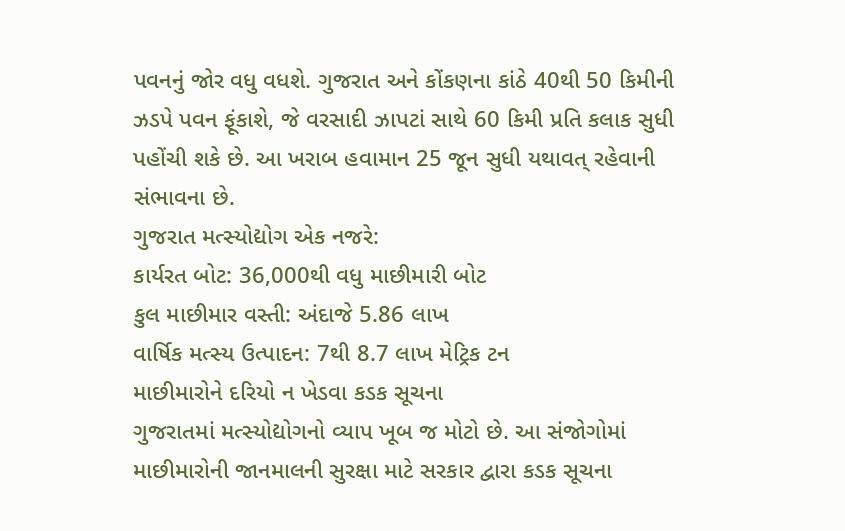પવનનું જોર વધુ વધશે. ગુજરાત અને કોંકણના કાંઠે 40થી 50 કિમીની ઝડપે પવન ફૂંકાશે, જે વરસાદી ઝાપટાં સાથે 60 કિમી પ્રતિ કલાક સુધી પહોંચી શકે છે. આ ખરાબ હવામાન 25 જૂન સુધી યથાવત્ રહેવાની સંભાવના છે.
ગુજરાત મત્સ્યોદ્યોગ એક નજરે:
કાર્યરત બોટ: 36,000થી વધુ માછીમારી બોટ
કુલ માછીમાર વસ્તી: અંદાજે 5.86 લાખ
વાર્ષિક મત્સ્ય ઉત્પાદન: 7થી 8.7 લાખ મેટ્રિક ટન
માછીમારોને દરિયો ન ખેડવા કડક સૂચના
ગુજરાતમાં મત્સ્યોદ્યોગનો વ્યાપ ખૂબ જ મોટો છે. આ સંજોગોમાં માછીમારોની જાનમાલની સુરક્ષા માટે સરકાર દ્વારા કડક સૂચના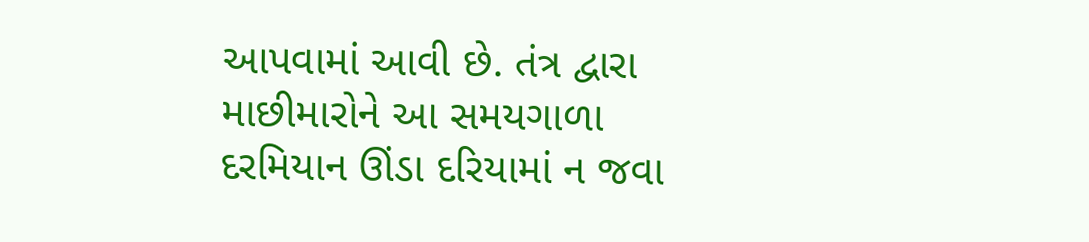આપવામાં આવી છે. તંત્ર દ્વારા માછીમારોને આ સમયગાળા દરમિયાન ઊંડા દરિયામાં ન જવા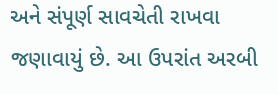અને સંપૂર્ણ સાવચેતી રાખવા જણાવાયું છે. આ ઉપરાંત અરબી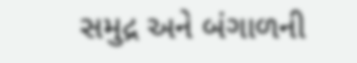સમુદ્ર અને બંગાળની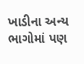ખાડીના અન્ય ભાગોમાં પણ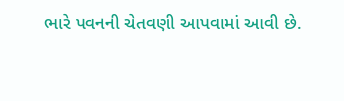ભારે પવનની ચેતવણી આપવામાં આવી છે.